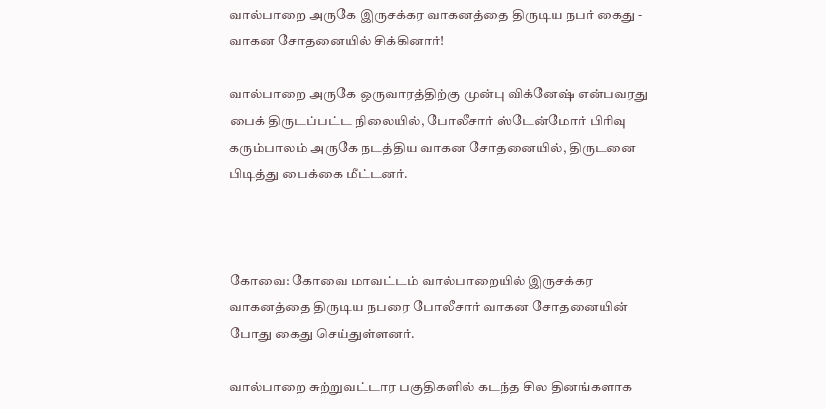வால்பாறை அருகே இருசக்கர வாகனத்தை திருடிய நபர் கைது - வாகன சோதனையில் சிக்கினார்!

வால்பாறை அருகே ஒருவாரத்திற்கு முன்பு விக்னேஷ் என்பவரது பைக் திருடப்பட்ட நிலையில், போலீசார் ஸ்டேன்மோர் பிரிவு கரும்பாலம் அருகே நடத்திய வாகன சோதனையில், திருடனை பிடித்து பைக்கை மீட்டனர்.



கோவை: கோவை மாவட்டம் வால்பாறையில் இருசக்கர வாகனத்தை திருடிய நபரை போலீசார் வாகன சோதனையின் போது கைது செய்துள்ளனர்.

வால்பாறை சுற்றுவட்டார பகுதிகளில் கடந்த சில தினங்களாக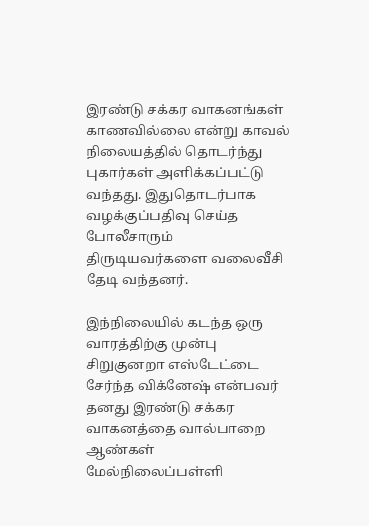இரண்டு சக்கர வாகனங்கள் காணவில்லை என்று காவல் நிலையத்தில் தொடர்ந்து புகார்கள் அளிக்கப்பட்டு வந்தது. இதுதொடர்பாக வழக்குப்பதிவு செய்த போலீசாரும் திருடியவர்களை வலைவீசி தேடி வந்தனர்.

இந்நிலையில் கடந்த ஒரு வாரத்திற்கு முன்பு சிறுகுனறா எஸ்டேட்டை சேர்ந்த விக்னேஷ் என்பவர் தனது இரண்டு சக்கர வாகனத்தை வால்பாறை ஆண்கள் மேல்நிலைப்பள்ளி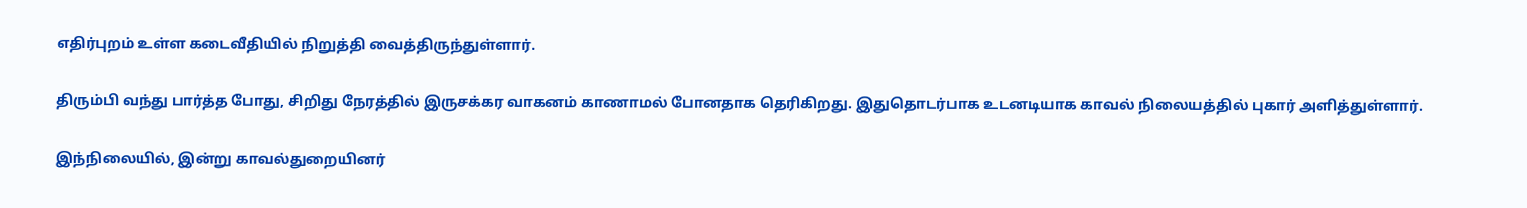எதிர்புறம் உள்ள கடைவீதியில் நிறுத்தி வைத்திருந்துள்ளார்.

திரும்பி வந்து பார்த்த போது, சிறிது நேரத்தில் இருசக்கர வாகனம் காணாமல் போனதாக தெரிகிறது. இதுதொடர்பாக உடனடியாக காவல் நிலையத்தில் புகார் அளித்துள்ளார்.

இந்நிலையில், இன்று காவல்துறையினர்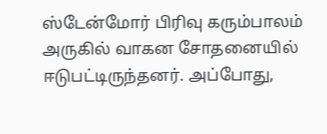ஸ்டேன்மோர் பிரிவு கரும்பாலம் அருகில் வாகன சோதனையில் ஈடுபட்டிருந்தனர். அப்போது,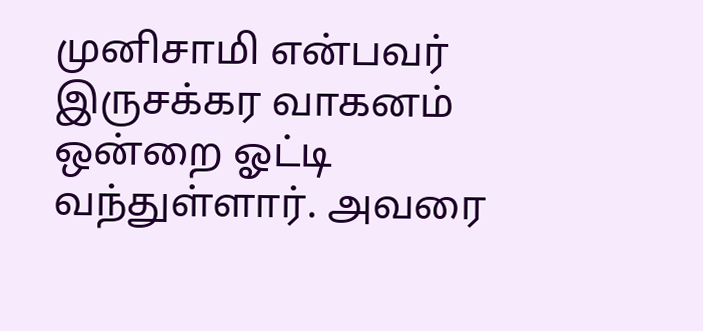முனிசாமி என்பவர் இருசக்கர வாகனம் ஒன்றை ஓட்டி வந்துள்ளார். அவரை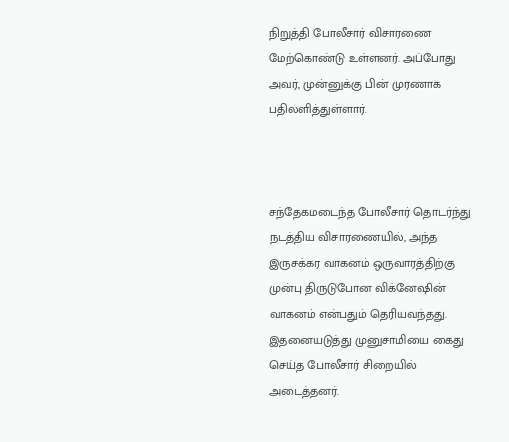நிறுத்தி போலீசார் விசாரணை மேற்கொண்டு உள்ளனர். அப்போது அவர், முன்னுக்கு பின் முரணாக பதிலளித்துள்ளார்.



சந்தேகமடைந்த போலீசார் தொடர்ந்து நடத்திய விசாரணையில், அந்த இருசக்கர வாகனம் ஒருவாரத்திற்கு முன்பு திருடுபோன விக்னேஷின் வாகனம் என்பதும் தெரியவந்தது. இதனையடுத்து முனுசாமியை கைது செய்த போலீசார் சிறையில் அடைத்தனர்.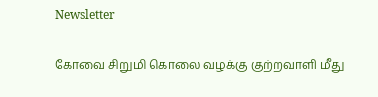Newsletter

கோவை சிறுமி கொலை வழக்கு குற்றவாளி மீது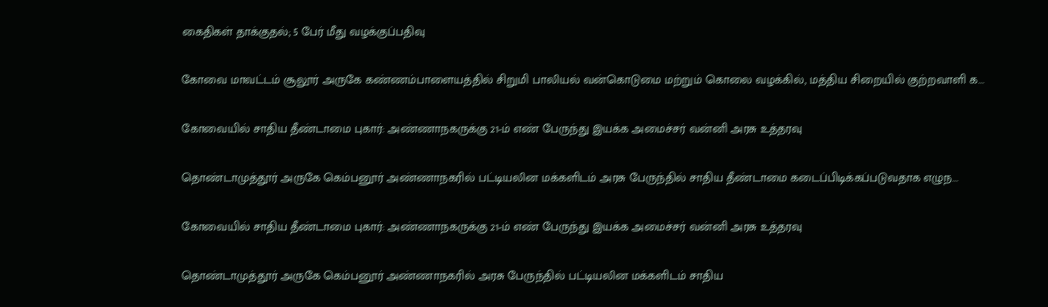கைதிகள் தாக்குதல்; 5 பேர் மீது வழக்குப்பதிவு

கோவை மாவட்டம் சூலூர் அருகே கண்ணம்பாளையத்தில் சிறுமி பாலியல் வன்கொடுமை மற்றும் கொலை வழக்கில், மத்திய சிறையில் குற்றவாளி க...

கோவையில் சாதிய தீண்டாமை புகார்: அண்ணாநகருக்கு 21-ம் எண் பேருந்து இயக்க அமைச்சர் வன்னி அரசு உத்தரவு

தொண்டாமுத்தூர் அருகே கெம்பனூர் அண்ணாநகரில் பட்டியலின மக்களிடம் அரசு பேருந்தில் சாதிய தீண்டாமை கடைப்பிடிக்கப்படுவதாக எழுந...

கோவையில் சாதிய தீண்டாமை புகார்: அண்ணாநகருக்கு 21-ம் எண் பேருந்து இயக்க அமைச்சர் வன்னி அரசு உத்தரவு

தொண்டாமுத்தூர் அருகே கெம்பனூர் அண்ணாநகரில் அரசு பேருந்தில் பட்டியலின மக்களிடம் சாதிய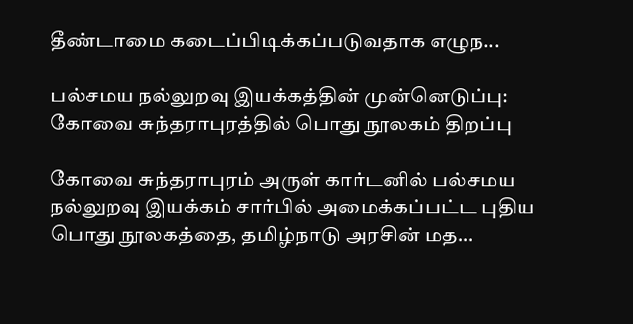தீண்டாமை கடைப்பிடிக்கப்படுவதாக எழுந...

பல்சமய நல்லுறவு இயக்கத்தின் முன்னெடுப்பு: கோவை சுந்தராபுரத்தில் பொது நூலகம் திறப்பு

கோவை சுந்தராபுரம் அருள் கார்டனில் பல்சமய நல்லுறவு இயக்கம் சார்பில் அமைக்கப்பட்ட புதிய பொது நூலகத்தை, தமிழ்நாடு அரசின் மத...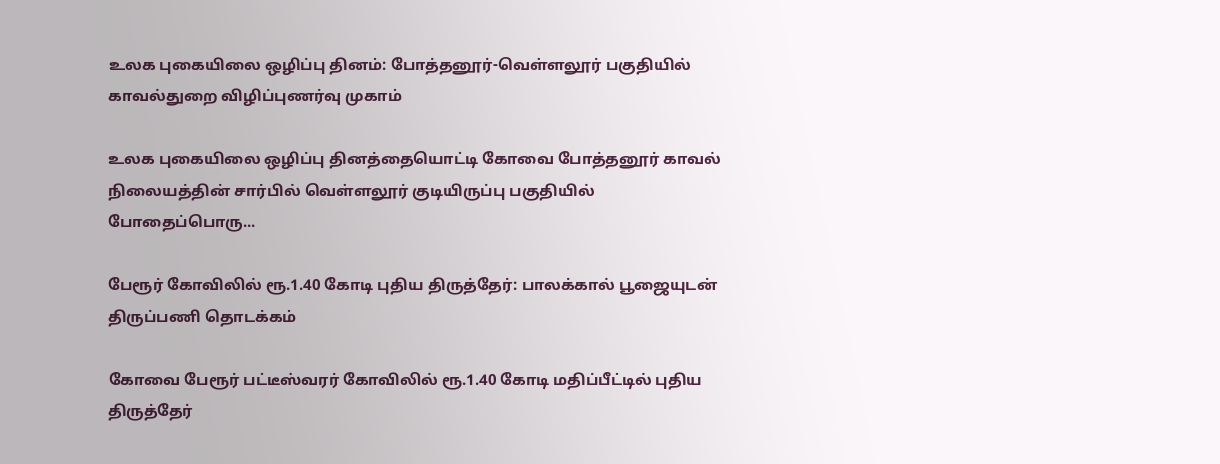உலக புகையிலை ஒழிப்பு தினம்: போத்தனூர்-வெள்ளலூர் பகுதியில் காவல்துறை விழிப்புணர்வு முகாம்

உலக புகையிலை ஒழிப்பு தினத்தையொட்டி கோவை போத்தனூர் காவல் நிலையத்தின் சார்பில் வெள்ளலூர் குடியிருப்பு பகுதியில் போதைப்பொரு...

பேரூர் கோவிலில் ரூ.1.40 கோடி புதிய திருத்தேர்: பாலக்கால் பூஜையுடன் திருப்பணி தொடக்கம்

கோவை பேரூர் பட்டீஸ்வரர் கோவிலில் ரூ.1.40 கோடி மதிப்பீட்டில் புதிய திருத்தேர்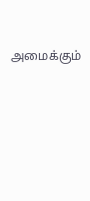அமைக்கும்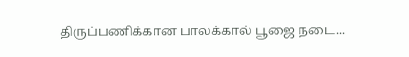திருப்பணிக்கான பாலக்கால் பூஜை நடை...